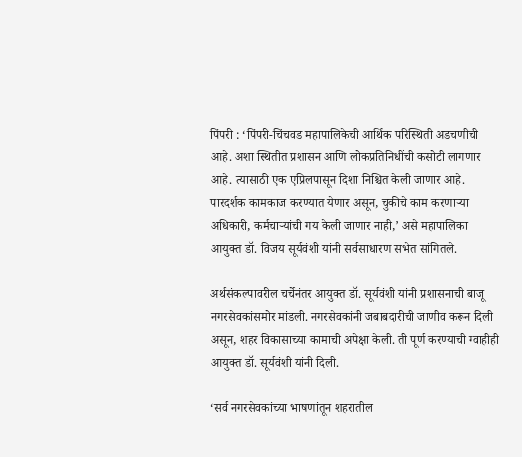पिंपरी : ‘पिंपरी-चिंचवड महापालिकेची आर्थिक परिस्थिती अडचणीची आहे. अशा स्थितीत प्रशासन आणि लोकप्रतिनिधींची कसोटी लागणार आहे. त्यासाठी एक एप्रिलपासून दिशा निश्चित केली जाणार आहे. पारदर्शक कामकाज करण्यात येणार असून, चुकीचे काम करणाऱ्या अधिकारी, कर्मचाऱ्यांची गय केली जाणार नाही,’ असे महापालिका आयुक्त डॉ. विजय सूर्यवंशी यांनी सर्वसाधारण सभेत सांगितले.

अर्थसंकल्पावरील चर्चेनंतर आयुक्त डॉ. सूर्यवंशी यांनी प्रशासनाची बाजू नगरसेवकांसमोर मांडली. नगरसेवकांनी जबाबदारीची जाणीव करून दिली असून, शहर विकासाच्या कामाची अपेक्षा केली. ती पूर्ण करण्याची ग्वाहीही आयुक्त डॉ. सूर्यवंशी यांनी दिली.

‘सर्व नगरसेवकांच्या भाषणांतून शहरातील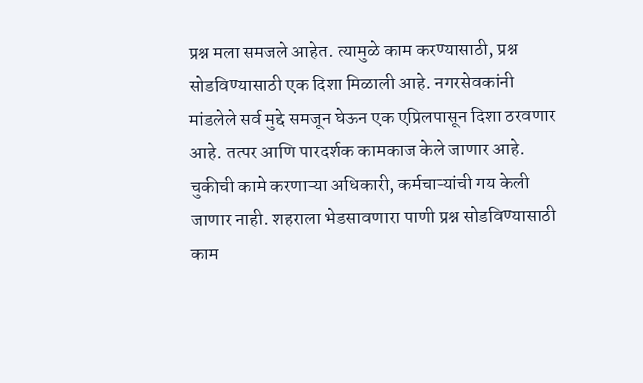प्रश्न मला समजले आहेत. त्यामुळे काम करण्यासाठी, प्रश्न सोडविण्यासाठी एक दिशा मिळाली आहे. नगरसेवकांनी मांडलेले सर्व मुद्दे समजून घेऊन एक एप्रिलपासून दिशा ठरवणार आहे. तत्पर आणि पारदर्शक कामकाज केले जाणार आहे. चुकीची कामे करणाऱ्या अधिकारी, कर्मचाऱ्यांची गय केली जाणार नाही. शहराला भेडसावणारा पाणी प्रश्न सोडविण्यासाठी काम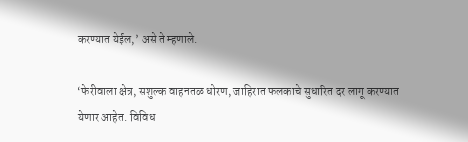करण्यात येईल,’ असे ते म्हणाले.

‘फेरीवाला क्षेत्र, सशुल्क वाहनतळ धोरण, जाहिरात फलकाचे सुधारित दर लागू करण्यात येणार आहेत. विविध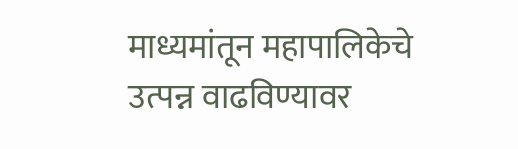माध्यमांतून महापालिकेचे उत्पन्न वाढविण्यावर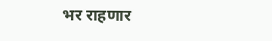भर राहणार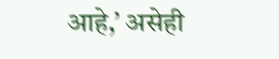आहे,’ असेही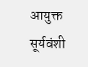आयुक्त सूर्यवंशी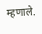म्हणाले.